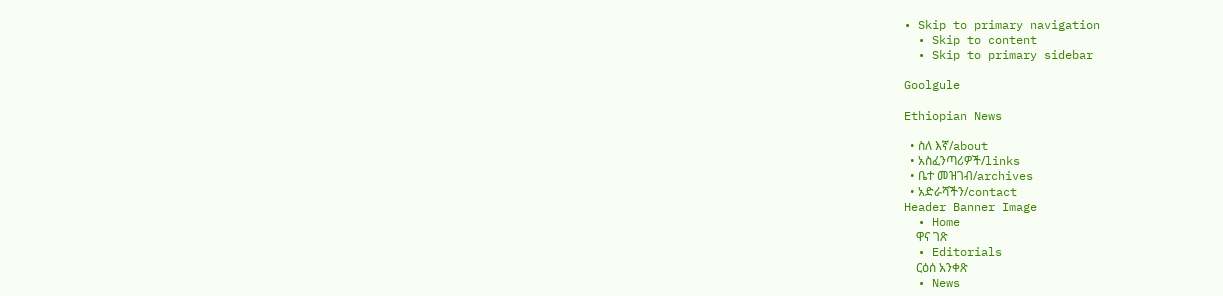• Skip to primary navigation
  • Skip to content
  • Skip to primary sidebar

Goolgule

Ethiopian News

  • ስለ እኛ/about
  • አስፈንጣሪዎች/links
  • ቤተ መዝገብ/archives
  • አድራሻችን/contact
Header Banner Image
  • Home
    ዋና ገጽ
  • Editorials
    ርዕሰ አንቀጽ
  • News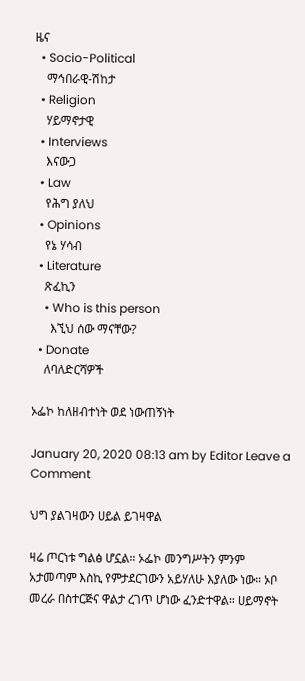ዜና
  • Socio-Political
    ማኅበራዊ-ሽከታ
  • Religion
    ሃይማኖታዊ
  • Interviews
    እናውጋ
  • Law
    የሕግ ያለህ
  • Opinions
    የኔ ሃሳብ
  • Literature
    ጽፈኪን
    • Who is this person
      እኚህ ሰው ማናቸው?
  • Donate
    ለባለድርሻዎች

ኦፌኮ ከለዘብተነት ወደ ነውጠኝነት

January 20, 2020 08:13 am by Editor Leave a Comment

ህግ ያልገዛውን ሀይል ይገዛዋል

ዛሬ ጦርነቱ ግልፅ ሆኗል። ኦፌኮ መንግሥትን ምንም አታመጣም እስኪ የምታደርገውን አይሃለሁ እያለው ነው። ኦቦ መረራ በስተርጅና ዋልታ ረገጥ ሆነው ፈንድተዋል። ሀይማኖት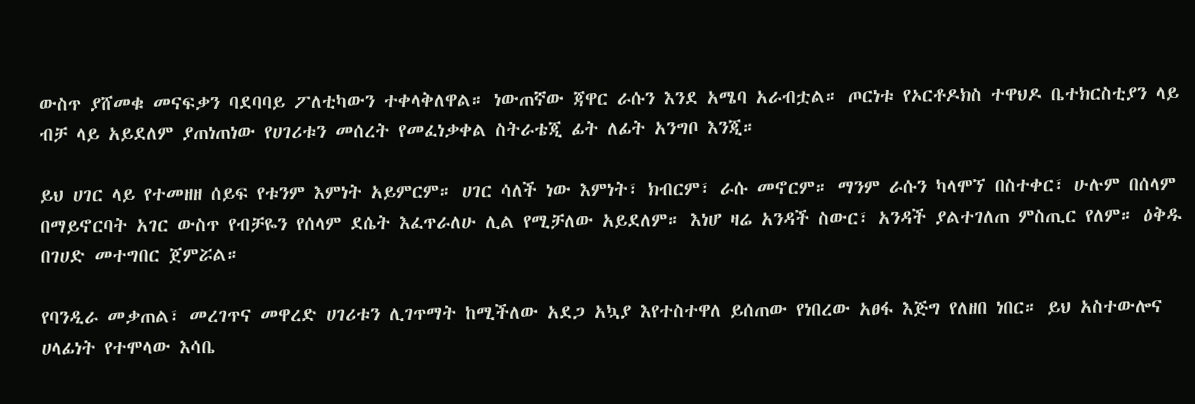ውስጥ ያሸመቁ መናፍቃን ባደባባይ ፖለቲካውን ተቀላቅለዋል። ነውጠኛው ጃዋር ራሱን እንደ አሜባ አራብቷል። ጦርነቱ የኦርቶዶክስ ተዋህዶ ቤተክርስቲያን ላይ ብቻ ላይ አይደለም ያጠነጠነው የሀገሪቱን መሰረት የመፈነቃቀል ስትራቴጂ ፊት ለፊት አንግቦ እንጂ።

ይህ ሀገር ላይ የተመዘዘ ሰይፍ የቱንም እምነት አይምርም። ሀገር ሳለች ነው እምነት፣ ክብርም፣ ራሱ መኖርም። ማንም ራሱን ካላሞኘ በስተቀር፣ ሁሉም በሰላም በማይኖርባት አገር ውስጥ የብቻዬን የሰላም ደሴት እፈጥራለሁ ሊል የሚቻለው አይደለም። እነሆ ዛሬ አንዳች ስውር፣ አንዳች ያልተገለጠ ምስጢር የለም። ዕቅዱ በገሀድ መተግበር ጀምሯል።

የባንዲራ መቃጠል፣ መረገጥና መዋረድ ሀገሪቱን ሊገጥማት ከሚችለው አደጋ አኳያ እየተስተዋለ ይሰጠው የነበረው አፀፋ እጅግ የለዘበ ነበር። ይህ አስተውሎና ሀላፊነት የተሞላው እሳቤ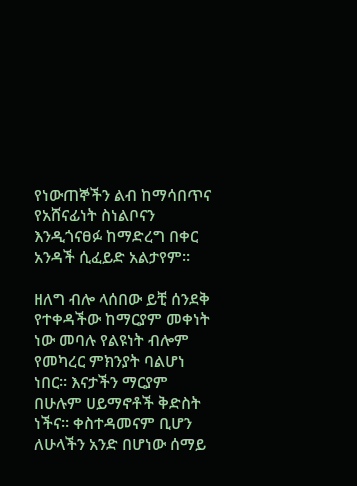የነውጠኞችን ልብ ከማሳበጥና የአሸናፊነት ስነልቦናን እንዲጎናፀፉ ከማድረግ በቀር አንዳች ሲፈይድ አልታየም።

ዘለግ ብሎ ላሰበው ይቺ ሰንደቅ የተቀዳችው ከማርያም መቀነት ነው መባሉ የልዩነት ብሎም የመካረር ምክንያት ባልሆነ ነበር። እናታችን ማርያም በሁሉም ሀይማኖቶች ቅድስት ነችና። ቀስተዳመናም ቢሆን ለሁላችን አንድ በሆነው ሰማይ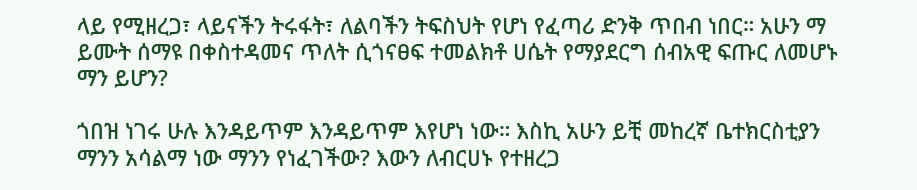ላይ የሚዘረጋ፣ ላይናችን ትሩፋት፣ ለልባችን ትፍስህት የሆነ የፈጣሪ ድንቅ ጥበብ ነበር። አሁን ማ ይሙት ሰማዩ በቀስተዳመና ጥለት ሲጎናፀፍ ተመልክቶ ሀሴት የማያደርግ ሰብአዊ ፍጡር ለመሆኑ ማን ይሆን?

ጎበዝ ነገሩ ሁሉ እንዳይጥም እንዳይጥም እየሆነ ነው። እስኪ አሁን ይቺ መከረኛ ቤተክርስቲያን ማንን አሳልማ ነው ማንን የነፈገችው? እውን ለብርሀኑ የተዘረጋ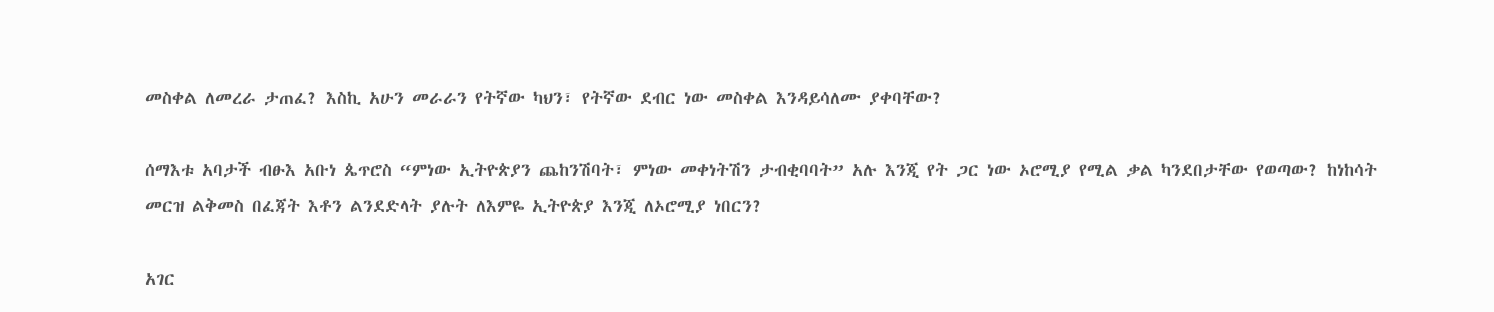መስቀል ለመረራ ታጠፈ? እስኪ አሁን መራራን የትኛው ካህን፣ የትኛው ደብር ነው መስቀል እንዳይሳለሙ ያቀባቸው?

ሰማእቱ አባታች ብፁእ አቡነ ጴጥሮስ “ምነው ኢትዮጵያን ጨከንሽባት፣ ምነው መቀነትሽን ታብቂባባት” አሉ እንጂ የት ጋር ነው ኦሮሚያ የሚል ቃል ካንደበታቸው የወጣው? ከነከሳት መርዝ ልቅመስ በፈጃት እቶን ልንደድላት ያሉት ለእምዬ ኢትዮጵያ እንጂ ለኦሮሚያ ነበርን?

አገር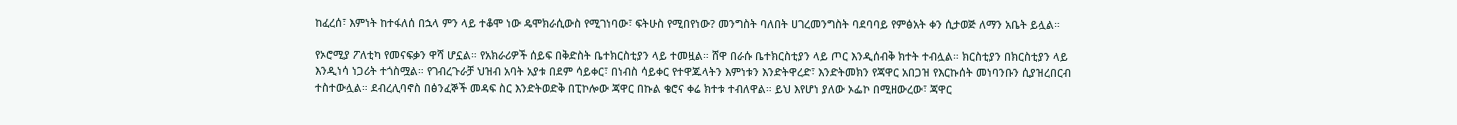ከፈረሰ፣ እምነት ከተፋለሰ በኋላ ምን ላይ ተቆሞ ነው ዴሞክራሲውስ የሚገነባው፣ ፍትሁስ የሚበየነው? መንግስት ባለበት ሀገረመንግስት ባደባባይ የምፅአት ቀን ሲታወጅ ለማን አቤት ይሏል።

የኦሮሚያ ፖለቲካ የመናፍቃን ዋሻ ሆኗል። የአክራሪዎች ሰይፍ በቅድስት ቤተክርስቲያን ላይ ተመዟል። ሸዋ በራሱ ቤተክርስቲያን ላይ ጦር እንዲሰብቅ ክተት ተብሏል። ክርስቲያን በክርስቲያን ላይ እንዲነሳ ነጋሪት ተጎስሟል። የገብረጉራቻ ህዝብ አባት አያቱ በደም ሳይቀር፣ በነብስ ሳይቀር የተዋጁላትን እምነቱን እንድትዋረድ፣ እንድትመክን የጃዋር አበጋዝ የእርኩሰት መነባንቡን ሲያዝረበርብ ተስተውሏል። ደብረሊባኖስ በፅንፈኞች መዳፍ ስር እንድትወድቅ በፒኮሎው ጃዋር በኩል ቄሮና ቀሬ ክተቱ ተብለዋል። ይህ እየሆነ ያለው ኦፌኮ በሚዘውረው፣ ጃዋር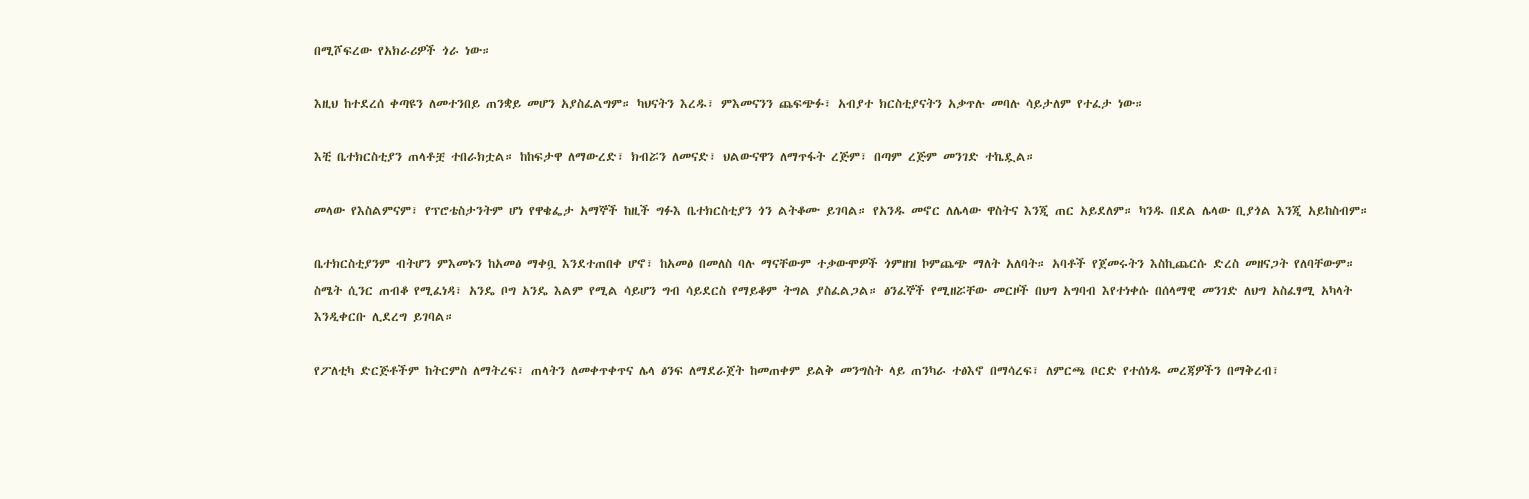በሚሾፍረው የአክራሪዎች ጎራ ነው።

እዚህ ከተደረሰ ቀጣዩን ለመተንበይ ጠንቋይ መሆን አያስፈልግም። ካህናትን እረዱ፣ ምእመናንን ጨፍጭፉ፣ አብያተ ክርስቲያናትን አቃጥሉ መባሉ ሳይታለም የተፈታ ነው።

እቺ ቤተክርስቲያን ጠላቶቿ ተበራክቷል። ከከፍታዋ ለማውረድ፣ ክብሯን ለመናድ፣ ህልውናዋን ለማጥፋት ረጅም፣ በጣም ረጅም መንገድ ተኬዷል።

መላው የእስልምናም፣ የፕሮቴስታንትም ሆነ የዋቄፌታ አማኞች ከዚች ግፉእ ቤተክርስቲያን ጎን ልትቆሙ ይገባል። የአንዱ መኖር ለሌላው ዋስትና እንጂ ጠር አይደለም። ካንዱ በደል ሌላው ቢያጎል እንጂ አይከስብም።

ቤተክርስቲያንም ብትሆን ምእመኑን ከአመፅ ማቀቧ እንደተጠበቀ ሆኖ፣ ከአመፅ በመለስ ባሉ ማናቸውም ተቃውሞዎች ጎምዘዝ ኮምጨጭ ማለት አለባት። አባቶች የጀመሩትን እስኪጨርሱ ድረስ መዘናጋት የለባቸውም። ስሜት ሲንር ጠብቆ የሚፈነዳ፣ አንዴ ቦግ አንዴ እልም የሚል ሳይሆን ግብ ሳይደርስ የማይቆም ትግል ያስፈልጋል። ፅንፈኞች የሚዘሯቸው መርዞች በህግ አግባብ እየተነቀሱ በሰላማዊ መንገድ ለህግ አስፈፃሚ አካላት እንዲቀርቡ ሊደረግ ይገባል።

የፖለቲካ ድርጅቶችም ከትርምስ ለማትረፍ፣ ጠላትን ለመቀጥቀጥና ሌላ ፅንፍ ለማደራጀት ከመጠቀም ይልቅ መንግስት ላይ ጠንካራ ተፅእኖ በማሳረፍ፣ ለምርጫ ቦርድ የተሰነዱ መረጃዎችን በማቅረብ፣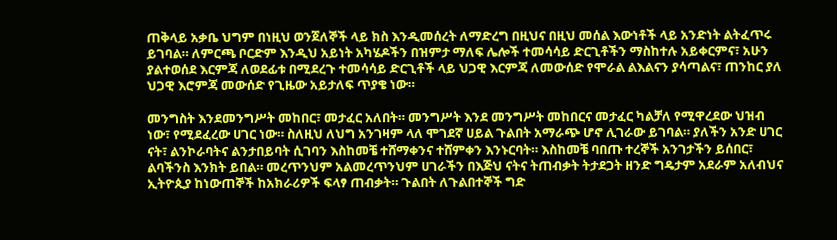ጠቅላይ አቃቤ ህግም በነዚህ ወንጀለኞች ላይ ክስ እንዲመሰረት ለማድረግ በዚህና በዚህ መሰል እውነቶች ላይ አንድነት ልትፈጥሩ ይገባል። ለምርጫ ቦርድም እንዲህ አይነት አካሄዶችን በዝምታ ማለፍ ሌሎች ተመሳሳይ ድርጊቶችን ማስከተሉ አይቀርምና፣ አሁን ያልተወሰደ እርምጃ ለወደፊቱ በሚደረጉ ተመሳሳይ ድርጊቶች ላይ ህጋዊ እርምጃ ለመውሰድ የሞራል ልእልናን ያሳጣልና፣ ጠንከር ያለ ህጋዊ እሮምጃ መውሰድ የጊዜው አይታለፍ ጥያቄ ነው።

መንግስት እንደመንግሥት መከበር፣ መታፈር አለበት። መንግሥት እንደ መንግሥት መከበርና መታፈር ካልቻለ የሚዋረደው ህዝብ ነው፣ የሚደፈረው ሀገር ነው። ስለዚህ ለህግ አንገዛም ላለ ሞገደኛ ሀይል ጉልበት አማራጭ ሆኖ ሊገራው ይገባል። ያለችን አንድ ሀገር ናት፣ ልንኮራባትና ልንታበይባት ሲገባን እስከመቼ ተሸማቀንና ተሸምቀን እንኑርባት። እስከመቼ ባበጡ ተረኞች አንገታችን ይሰበር፣ ልባችንስ እንክት ይበል። መረጥንህም አልመረጥንህም ሀገራችን በእጅህ ናትና ትጠብቃት ትታደጋት ዘንድ ግዴታም አደራም አለብህና ኢትዮጲያ ከነውጠኞች ከአክራሪዎች ፍላፃ ጠብቃት። ጉልበት ለጉልበተኞች ግድ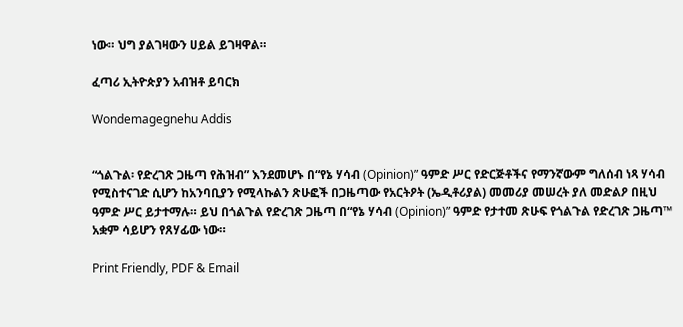ነው። ህግ ያልገዛውን ሀይል ይገዛዋል።

ፈጣሪ ኢትዮጵያን አብዝቶ ይባርክ

Wondemagegnehu Addis


“ጎልጉል፡ የድረገጽ ጋዜጣ የሕዝብ” እንደመሆኑ በ“የኔ ሃሳብ (Opinion)” ዓምድ ሥር የድርጅቶችና የማንኛውም ግለሰብ ነጻ ሃሳብ የሚስተናገድ ሲሆን ከአንባቢያን የሚላኩልን ጽሁፎች በጋዜጣው የአርትዖት (ኤዲቶሪያል) መመሪያ መሠረት ያለ መድልዖ በዚህ ዓምድ ሥር ይታተማሉ። ይህ በጎልጉል የድረገጽ ጋዜጣ በ“የኔ ሃሳብ (Opinion)” ዓምድ የታተመ ጽሁፍ የጎልጉል የድረገጽ ጋዜጣ™ አቋም ሳይሆን የጸሃፊው ነው።

Print Friendly, PDF & Email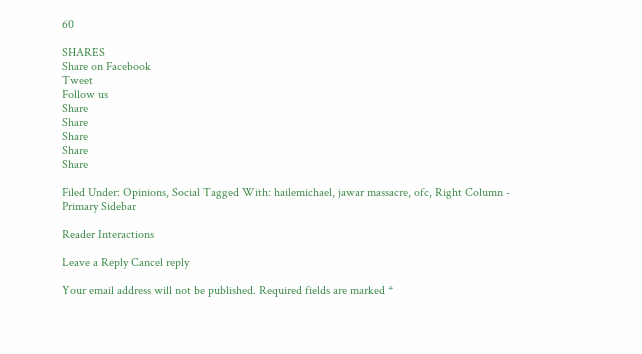60

SHARES
Share on Facebook
Tweet
Follow us
Share
Share
Share
Share
Share

Filed Under: Opinions, Social Tagged With: hailemichael, jawar massacre, ofc, Right Column - Primary Sidebar

Reader Interactions

Leave a Reply Cancel reply

Your email address will not be published. Required fields are marked *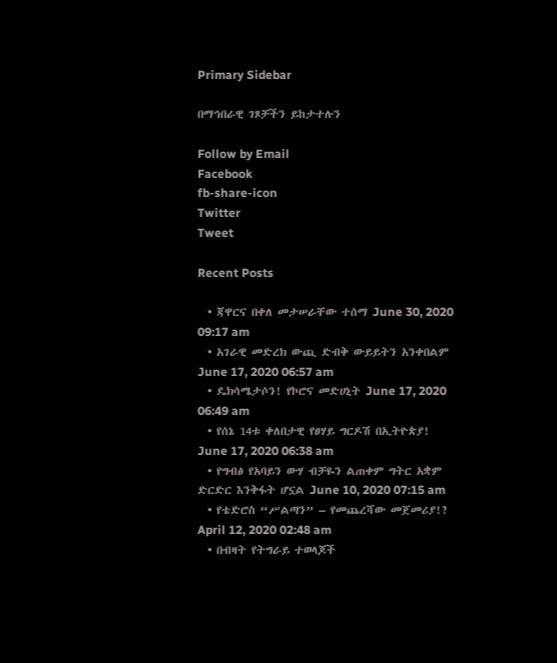Primary Sidebar

በማኅበራዊ ገጾቻችን ይከታተሉን

Follow by Email
Facebook
fb-share-icon
Twitter
Tweet

Recent Posts

  • ጃዋርና በቀለ መታሠራቸው ተሰማ June 30, 2020 09:17 am
  • አገራዊ መድረክ ውጪ ድብቅ ውይይትን አንቀበልም June 17, 2020 06:57 am
  • ዴክሳሜታሶን! የኮሮና መድሀኒት June 17, 2020 06:49 am
  • የሰኔ 14ቱ ቀለበታዊ የፀሃይ ግርዶሽ በኢትዮጵያ! June 17, 2020 06:38 am
  • የግብፅ የአባይን ውሃ ብቻዬን ልጠቀም ግትር አቋም ድርድር እንቅፋት ሆኗል June 10, 2020 07:15 am
  • የቴድሮስ “ሥልጣን” – የመጨረሻው መጀመሪያ!? April 12, 2020 02:48 am
  • በብዛት የትግራይ ተወላጆች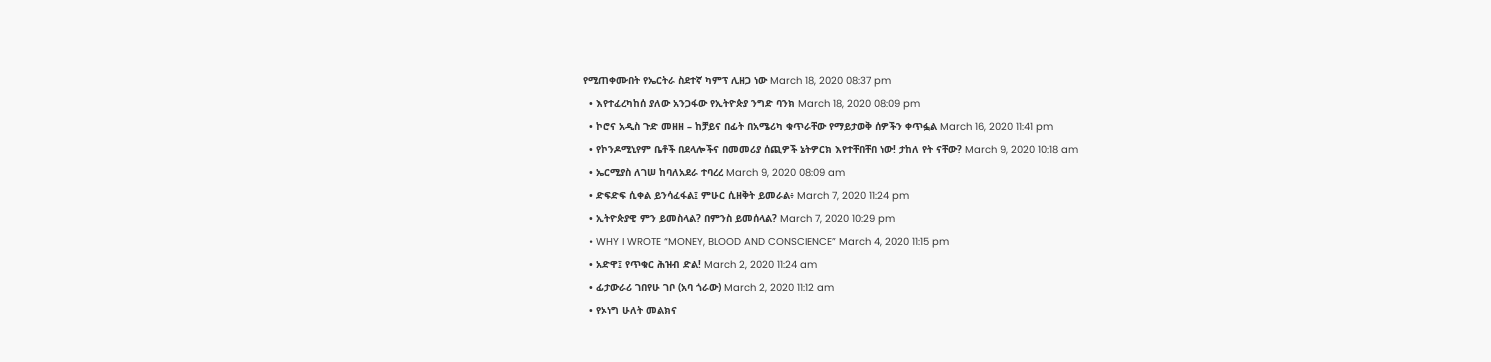የሚጠቀሙበት የኤርትራ ስደተኛ ካምፕ ሊዘጋ ነው March 18, 2020 08:37 pm
  • እየተፈረካከሰ ያለው አንጋፋው የኢትዮጵያ ንግድ ባንክ March 18, 2020 08:09 pm
  • ኮሮና አዲስ ጉድ መዘዘ – ከቻይና በፊት በአሜሪካ ቁጥራቸው የማይታወቅ ሰዎችን ቀጥፏል March 16, 2020 11:41 pm
  • የኮንዶሚኒየም ቤቶች በደላሎችና በመመሪያ ሰጪዎች ኔትዎርክ እየተቸበቸበ ነው! ታከለ የት ናቸው? March 9, 2020 10:18 am
  • ኤርሚያስ ለገሠ ከባለአደራ ተባረረ March 9, 2020 08:09 am
  • ድፍድፍ ሲቀል ይንሳፈፋል፤ ምሁር ሲዘቅት ይመራል፥ March 7, 2020 11:24 pm
  • ኢትዮጵያዊ ምን ይመስላል? በምንስ ይመሰላል? March 7, 2020 10:29 pm
  • WHY I WROTE “MONEY, BLOOD AND CONSCIENCE” March 4, 2020 11:15 pm
  • አድዋ፤ የጥቁር ሕዝብ ድል! March 2, 2020 11:24 am
  • ፊታውራሪ ገበየሁ ገቦ (አባ ጎራው) March 2, 2020 11:12 am
  • የኦነግ ሁለት መልክና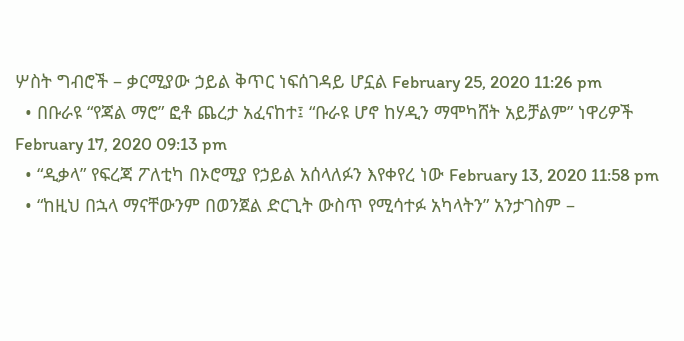ሦስት ግብሮች – ቃርሚያው ኃይል ቅጥር ነፍሰገዳይ ሆኗል February 25, 2020 11:26 pm
  • በቡራዩ “የጃል ማሮ” ፎቶ ጨረታ አፈናከተ፤ “ቡራዩ ሆኖ ከሃዲን ማሞካሸት አይቻልም” ነዋሪዎች February 17, 2020 09:13 pm
  • “ዲቃላ” የፍረጃ ፖለቲካ በኦሮሚያ የኃይል አሰላለፉን እየቀየረ ነው February 13, 2020 11:58 pm
  • “ከዚህ በኋላ ማናቸውንም በወንጀል ድርጊት ውስጥ የሚሳተፉ አካላትን” አንታገስም –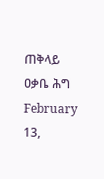ጠቅላይ ዐቃቤ ሕግ February 13,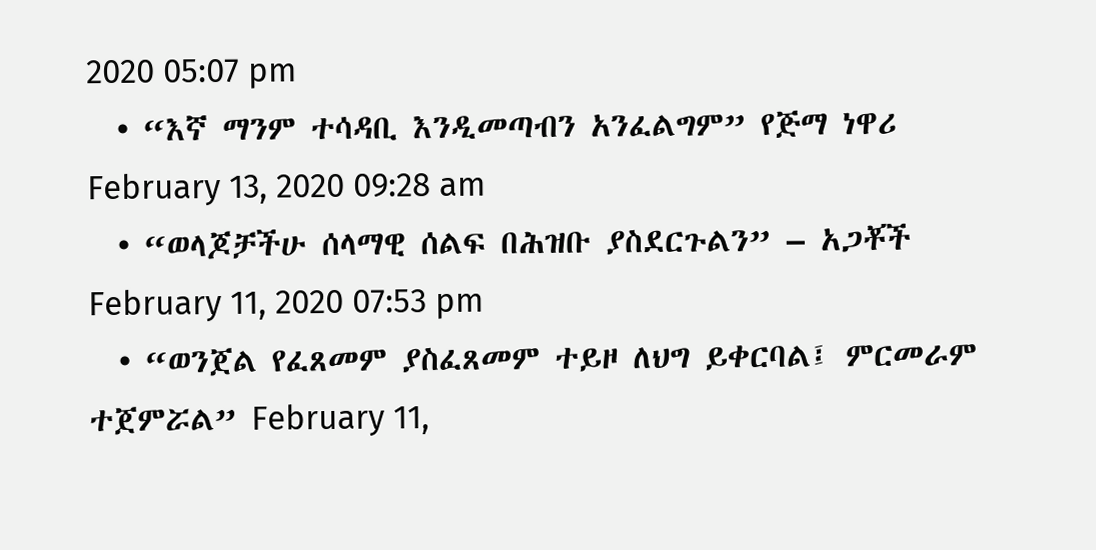2020 05:07 pm
  • “እኛ ማንም ተሳዳቢ እንዲመጣብን አንፈልግም” የጅማ ነዋሪ February 13, 2020 09:28 am
  • “ወላጆቻችሁ ሰላማዊ ሰልፍ በሕዝቡ ያስደርጉልን” – አጋቾች February 11, 2020 07:53 pm
  • “ወንጀል የፈጸመም ያስፈጸመም ተይዞ ለህግ ይቀርባል፤ ምርመራም ተጀምሯል” February 11,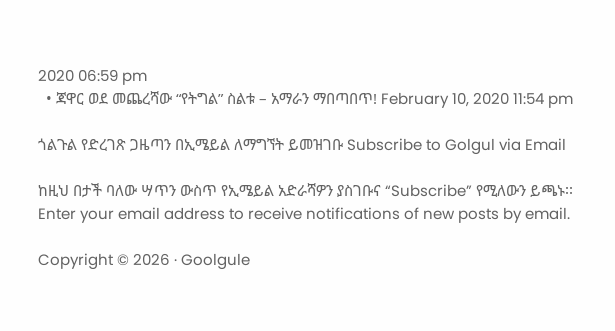2020 06:59 pm
  • ጃዋር ወደ መጨረሻው “የትግል” ስልቱ – አማራን ማበጣበጥ! February 10, 2020 11:54 pm

ጎልጉል የድረገጽ ጋዜጣን በኢሜይል ለማግኘት ይመዝገቡ Subscribe to Golgul via Email

ከዚህ በታች ባለው ሣጥን ውስጥ የኢሜይል አድራሻዎን ያስገቡና “Subscribe” የሚለውን ይጫኑ፡፡
Enter your email address to receive notifications of new posts by email.

Copyright © 2026 · Goolgule